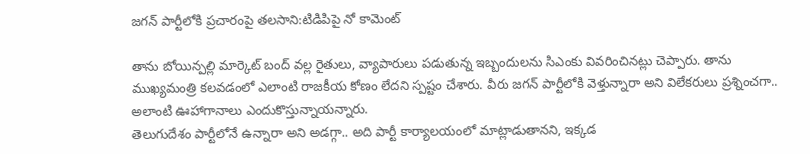జగన్ పార్టీలోకి ప్రచారంపై తలసాని:టిడిపిపై నో కామెంట్

తాను బోయిన్పల్లి మార్కెట్ బంద్ వల్ల రైతులు, వ్యాపారులు పడుతున్న ఇబ్బందులను సిఎంకు వివరించినట్లు చెప్పారు. తాను ముఖ్యమంత్రి కలవడంలో ఎలాంటి రాజకీయ కోణం లేదని స్పష్టం చేశారు. వీరు జగన్ పార్టీలోకి వెళ్తున్నారా అని విలేకరులు ప్రశ్నించగా.. అలాంటి ఊహాగానాలు ఎందుకొస్తున్నాయన్నారు.
తెలుగుదేశం పార్టీలోనే ఉన్నారా అని అడగ్గా.. అది పార్టీ కార్యాలయంలో మాట్లాడుతానని, ఇక్కడ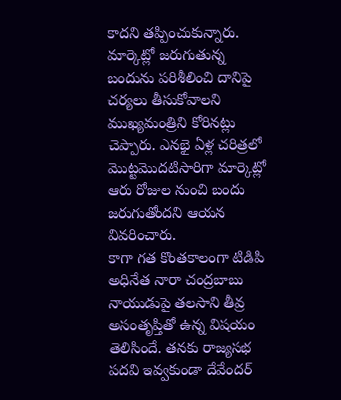కాదని తప్పించుకున్నారు. మార్కెట్లో జరుగుతున్న బందును పరిశీలించి దానిపై చర్యలు తీసుకోవాలని ముఖ్యమంత్రిని కోరినట్లు చెప్పారు. ఎనభై ఏళ్ల చరిత్రలో మొట్టమొదటిసారిగా మార్కెట్లో ఆరు రోజుల నుంచి బందు జరుగుతోందని ఆయన వివరించారు.
కాగా గత కొంతకాలంగా టిడిపి అధినేత నారా చంద్రబాబు నాయుడుపై తలసాని తీవ్ర అసంతృప్తితో ఉన్న విషయం తెలిసిందే. తనకు రాజ్యసభ పదవి ఇవ్వకుండా దేవేందర్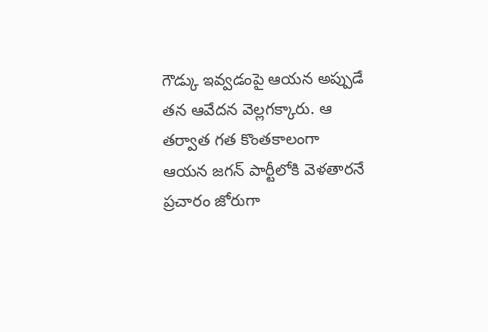గౌడ్కు ఇవ్వడంపై ఆయన అప్పుడే తన ఆవేదన వెల్లగక్కారు. ఆ తర్వాత గత కొంతకాలంగా ఆయన జగన్ పార్టీలోకి వెళతారనే ప్రచారం జోరుగా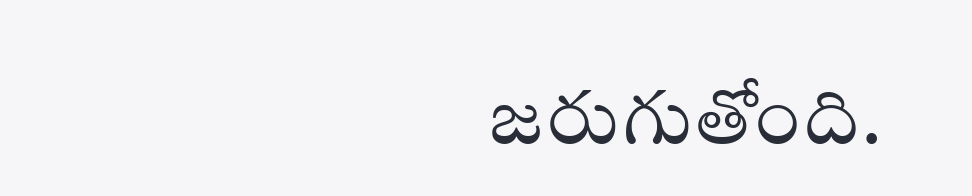జరుగుతోంది.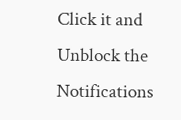Click it and Unblock the Notifications